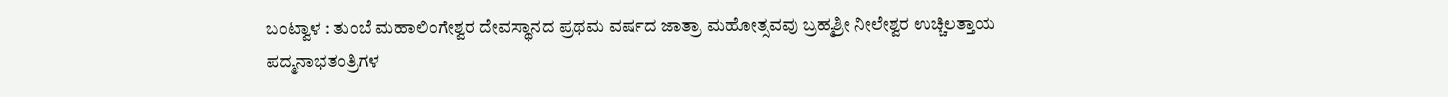ಬಂಟ್ವಾಳ : ತುಂಬೆ ಮಹಾಲಿಂಗೇಶ್ವರ ದೇವಸ್ಥಾನದ ಪ್ರಥಮ ವರ್ಷದ ಜಾತ್ರಾ ಮಹೋತ್ಸವವು ಬ್ರಹ್ಮಶ್ರೀ ನೀಲೇಶ್ವರ ಉಚ್ಚಿಲತ್ತಾಯ ಪದ್ಮನಾಭತಂತ್ರಿಗಳ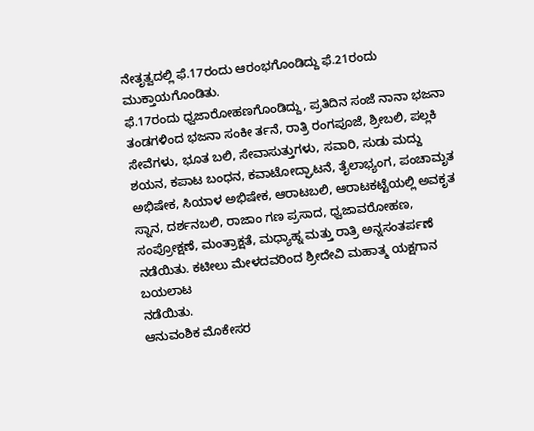ನೇತೃತ್ವದಲ್ಲಿ ಫೆ.17ರಂದು ಆರಂಭಗೊಂಡಿದ್ದು ಫೆ.21ರಂದು ಮುಕ್ತಾಯಗೊಂಡಿತು.
ಫೆ.17ರಂದು ಧ್ವಜಾರೋಹಣಗೊಂಡಿದ್ದು, ಪ್ರತಿದಿನ ಸಂಜೆ ನಾನಾ ಭಜನಾ ತಂಡಗಳಿಂದ ಭಜನಾ ಸಂಕೀ ರ್ತನೆ, ರಾತ್ರಿ ರಂಗಪೂಜೆ, ಶ್ರೀಬಲಿ, ಪಲ್ಲಕಿ ಸೇವೆಗಳು, ಭೂತ ಬಲಿ, ಸೇವಾಸುತ್ತುಗಳು, ಸವಾರಿ, ಸುಡು ಮದ್ದು ಶಯನ, ಕಪಾಟ ಬಂಧನ, ಕವಾಟೋದ್ಘಾಟನೆ, ತೈಲಾಭ್ಯಂಗ, ಪಂಚಾಮೃತ ಅಭಿಷೇಕ, ಸಿಯಾಳ ಅಭಿಷೇಕ, ಆರಾಟಬಲಿ, ಆರಾಟಕಟ್ಟೆಯಲ್ಲಿ ಅವಕೃತ ಸ್ನಾನ, ದರ್ಶನಬಲಿ, ರಾಜಾಂ ಗಣ ಪ್ರಸಾದ, ಧ್ವಜಾವರೋಹಣ, ಸಂಪ್ರೋಕ್ಷಣೆ, ಮಂತ್ರಾಕ್ಷತೆ, ಮಧ್ಯಾಹ್ನ ಮತ್ತು ರಾತ್ರಿ ಅನ್ನಸಂತರ್ಪಣೆ ನಡೆಯಿತು. ಕಟೀಲು ಮೇಳದವರಿಂದ ಶ್ರೀದೇವಿ ಮಹಾತ್ಮ ಯಕ್ಷಗಾನ ಬಯಲಾಟ
ನಡೆಯಿತು.
ಆನುವಂಶಿಕ ಮೊಕೇಸರ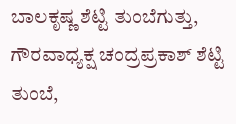ಬಾಲಕೃಷ್ಣ ಶೆಟ್ಟಿ ತುಂಬೆಗುತ್ತು, ಗೌರವಾಧ್ಯಕ್ಷ ಚಂದ್ರಪ್ರಕಾಶ್ ಶೆಟ್ಟಿ ತುಂಬೆ,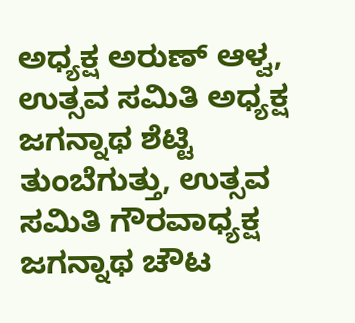ಅಧ್ಯಕ್ಷ ಅರುಣ್ ಆಳ್ವ, ಉತ್ಸವ ಸಮಿತಿ ಅಧ್ಯಕ್ಷ ಜಗನ್ನಾಥ ಶೆಟ್ಟಿ ತುಂಬೆಗುತ್ತು, ಉತ್ಸವ ಸಮಿತಿ ಗೌರವಾಧ್ಯಕ್ಷ ಜಗನ್ನಾಥ ಚೌಟ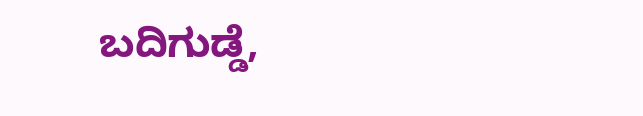ಬದಿಗುಡ್ಡೆ,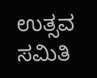ಉತ್ಸವ ಸಮಿತಿ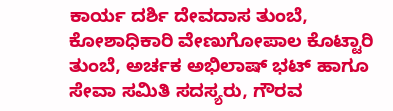ಕಾರ್ಯ ದರ್ಶಿ ದೇವದಾಸ ತುಂಬೆ, ಕೋಶಾಧಿಕಾರಿ ವೇಣುಗೋಪಾಲ ಕೊಟ್ಟಾರಿ ತುಂಬೆ, ಅರ್ಚಕ ಅಭಿಲಾಷ್ ಭಟ್ ಹಾಗೂ ಸೇವಾ ಸಮಿತಿ ಸದಸ್ಯರು, ಗೌರವ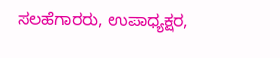ಸಲಹೆಗಾರರು, ಉಪಾಧ್ಯಕ್ಷರ,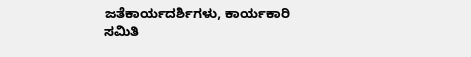ಜತೆಕಾರ್ಯದರ್ಶಿಗಳು, ಕಾರ್ಯಕಾರಿ ಸಮಿತಿ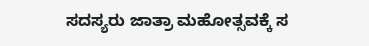ಸದಸ್ಯರು ಜಾತ್ರಾ ಮಹೋತ್ಸವಕ್ಕೆ ಸ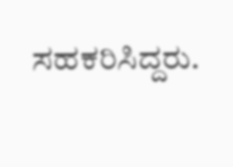ಸಹಕರಿಸಿದ್ದರು.